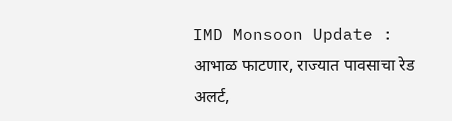IMD Monsoon Update : आभाळ फाटणार, राज्यात पावसाचा रेड अलर्ट,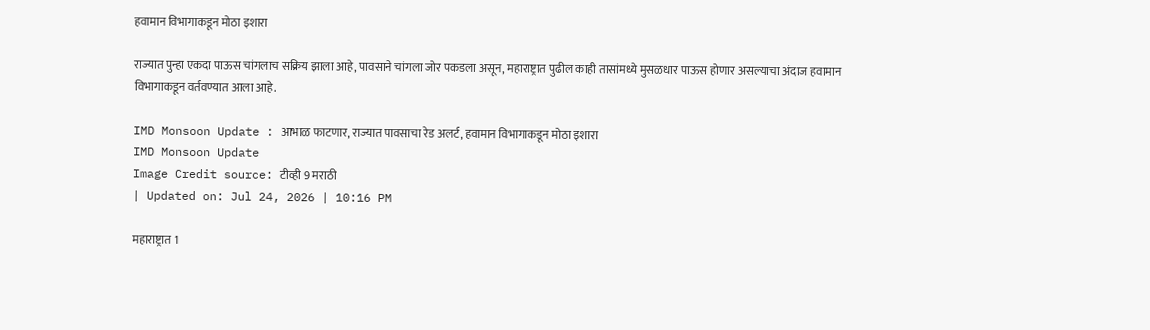हवामान विभागाकडून मोठा इशारा

राज्यात पुन्हा एकदा पाऊस चांगलाच सक्रिय झाला आहे, पावसाने चांगला जोर पकडला असून, महाराष्ट्रात पुढील काही तासांमध्ये मुसळधार पाऊस होणार असल्याचा अंदाज हवामान विभागाकडून वर्तवण्यात आला आहे.

IMD Monsoon Update : आभाळ फाटणार, राज्यात पावसाचा रेड अलर्ट, हवामान विभागाकडून मोठा इशारा
IMD Monsoon Update
Image Credit source: टीव्ही 9 मराठी
| Updated on: Jul 24, 2026 | 10:16 PM

महाराष्ट्रात 1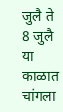जुलै ते 8 जुलै या काळात चांगला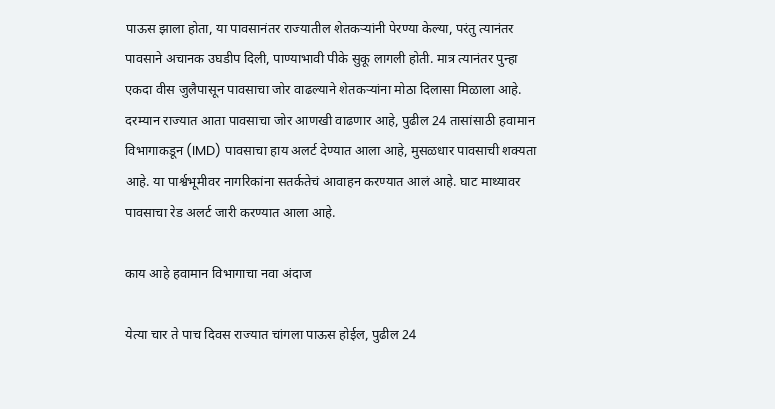पाऊस झाला होता, या पावसानंतर राज्यातील शेतकऱ्यांनी पेरण्या केल्या, परंतु त्यानंतर पावसाने अचानक उघडीप दिली, पाण्याभावी पीके सुकू लागली होती. मात्र त्यानंतर पुन्हा एकदा वीस जुलैपासून पावसाचा जोर वाढल्याने शेतकऱ्यांना मोठा दिलासा मिळाला आहे. दरम्यान राज्यात आता पावसाचा जोर आणखी वाढणार आहे, पुढील 24 तासांसाठी हवामान विभागाकडून (IMD) पावसाचा हाय अलर्ट देण्यात आला आहे, मुसळधार पावसाची शक्यता आहे. या पार्श्वभूमीवर नागरिकांना सतर्कतेचं आवाहन करण्यात आलं आहे. घाट माथ्यावर पावसाचा रेड अलर्ट जारी करण्यात आला आहे.

काय आहे हवामान विभागाचा नवा अंदाज

येत्या चार ते पाच दिवस राज्यात चांगला पाऊस होईल, पुढील 24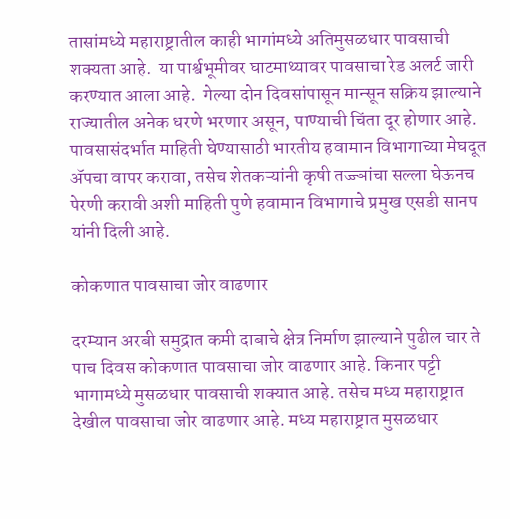तासांमध्ये महाराष्ट्रातील काही भागांमध्ये अतिमुसळधार पावसाची शक्यता आहे.  या पार्श्वभूमीवर घाटमाथ्यावर पावसाचा रेड अलर्ट जारी करण्यात आला आहे.  गेल्या दोन दिवसांपासून मान्सून सक्रिय झाल्याने राज्यातील अनेक धरणे भरणार असून, पाण्याची चिंता दूर होणार आहे. पावसासंदर्भात माहिती घेण्यासाठी भारतीय हवामान विभागाच्या मेघदूत अ‍ॅपचा वापर करावा, तसेच शेतकऱ्यांनी कृषी तज्ज्ञांचा सल्ला घेऊनच पेरणी करावी अशी माहिती पुणे हवामान विभागाचे प्रमुख एसडी सानप यांनी दिली आहे.

कोकणात पावसाचा जोर वाढणार

दरम्यान अरबी समुद्रात कमी दाबाचे क्षेत्र निर्माण झाल्याने पुढील चार ते पाच दिवस कोकणात पावसाचा जोर वाढणार आहे. किनार पट्टी भागामध्ये मुसळधार पावसाची शक्यात आहे. तसेच मध्य महाराष्ट्रात देखील पावसाचा जोर वाढणार आहे. मध्य महाराष्ट्रात मुसळधार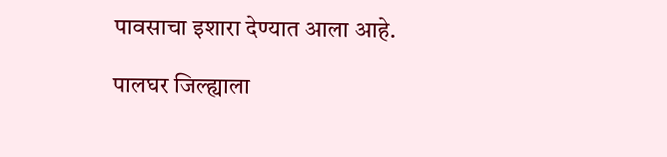पावसाचा इशारा देण्यात आला आहे.

पालघर जिल्ह्याला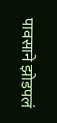पावसाने झोडपलं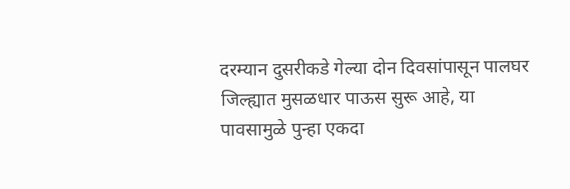दरम्यान दुसरीकडे गेल्या दोन दिवसांपासून पालघर जिल्ह्यात मुसळधार पाऊस सुरू आहे, या पावसामुळे पुन्हा एकदा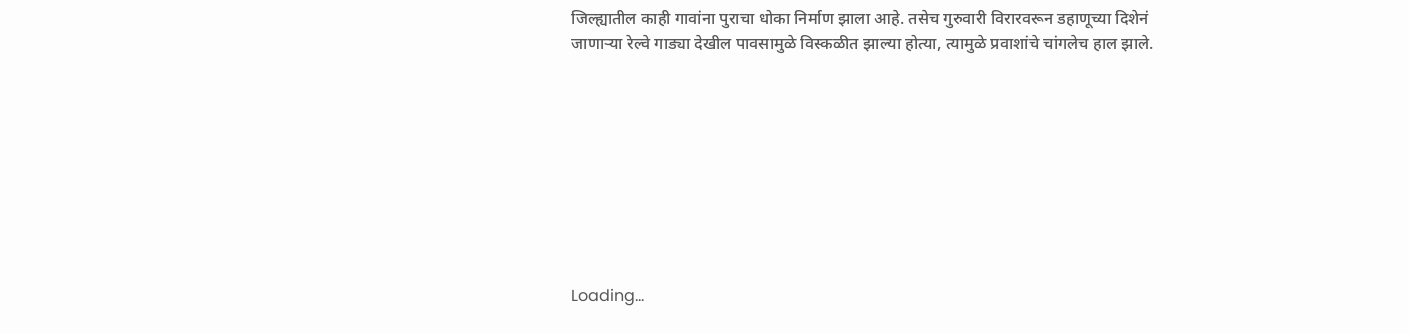जिल्ह्यातील काही गावांना पुराचा धोका निर्माण झाला आहे. तसेच गुरुवारी विरारवरून डहाणूच्या दिशेनं जाणाऱ्या रेल्वे गाड्या देखील पावसामुळे विस्कळीत झाल्या होत्या, त्यामुळे प्रवाशांचे चांगलेच हाल झाले.









Loading...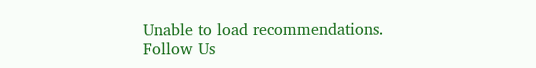Unable to load recommendations.
Follow Us